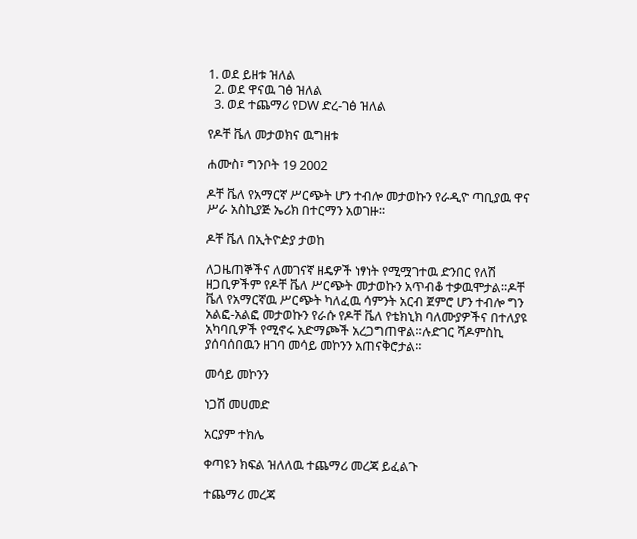1. ወደ ይዘቱ ዝለል
  2. ወደ ዋናዉ ገፅ ዝለል
  3. ወደ ተጨማሪ የDW ድረ-ገፅ ዝለል

የዶቸ ቬለ መታወክና ዉግዘቱ

ሐሙስ፣ ግንቦት 19 2002

ዶቸ ቬለ የአማርኛ ሥርጭት ሆን ተብሎ መታወኩን የራዲዮ ጣቢያዉ ዋና ሥራ አስኪያጅ ኤሪክ በተርማን አወገዙ።

ዶቸ ቬለ በኢትዮዽያ ታወከ

ለጋዜጠኞችና ለመገናኛ ዘዴዎች ነፃነት የሚሟገተዉ ድንበር የለሽ ዘጋቢዎችም የዶቸ ቬለ ሥርጭት መታወኩን አጥብቆ ተቃዉሞታል።ዶቸ ቬለ የአማርኛዉ ሥርጭት ካለፈዉ ሳምንት አርብ ጀምሮ ሆን ተብሎ ግን አልፎ-አልፎ መታወኩን የራሱ የዶቸ ቬለ የቴክኒክ ባለሙያዎችና በተለያዩ አካባቢዎች የሚኖሩ አድማጮች አረጋግጠዋል።ሉድገር ሻዶምስኪ ያሰባሰበዉን ዘገባ መሳይ መኮንን አጠናቅሮታል።

መሳይ መኮንን

ነጋሽ መሀመድ

አርያም ተክሌ

ቀጣዩን ክፍል ዝለለዉ ተጨማሪ መረጃ ይፈልጉ

ተጨማሪ መረጃ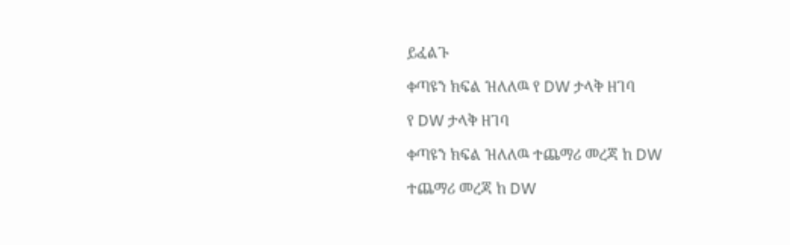ይፈልጉ

ቀጣዩን ክፍል ዝለለዉ የ DW ታላቅ ዘገባ

የ DW ታላቅ ዘገባ

ቀጣዩን ክፍል ዝለለዉ ተጨማሪ መረጃ ከ DW

ተጨማሪ መረጃ ከ DW